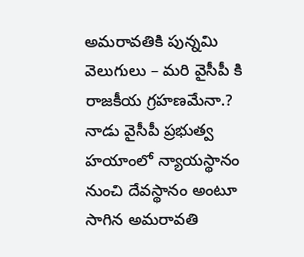అమరావతికి పున్నమి వెలుగులు – మరి వైసీపీ కి రాజకీయ గ్రహణమేనా.?
నాడు వైసీపీ ప్రభుత్వ హయాంలో న్యాయస్థానం నుంచి దేవస్థానం అంటూ సాగిన అమరావతి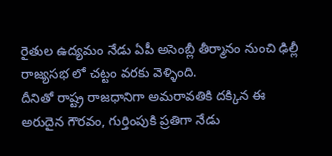రైతుల ఉద్యమం నేడు ఏపీ అసెంబ్లీ తీర్మానం నుంచి ఢిల్లీ రాజ్యసభ లో చట్టం వరకు వెళ్ళింది.
దీనితో రాష్ట్ర రాజధానిగా అమరావతికి దక్కిన ఈ అరుదైన గౌరవం, గుర్తింపుకి ప్రతిగా నేడు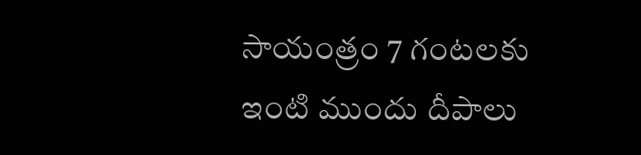సాయంత్రం 7 గంటలకు ఇంటి ముందు దీపాలు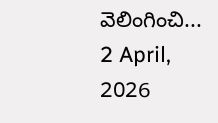వెలింగించి...
2 April, 2026